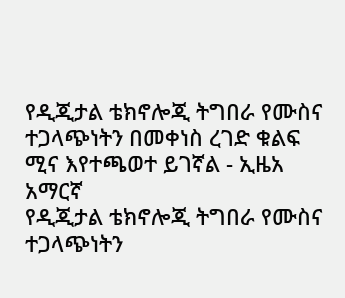የዲጂታል ቴክኖሎጂ ትግበራ የሙስና ተጋላጭነትን በመቀነስ ረገድ ቁልፍ ሚና እየተጫወተ ይገኛል - ኢዜአ አማርኛ
የዲጂታል ቴክኖሎጂ ትግበራ የሙስና ተጋላጭነትን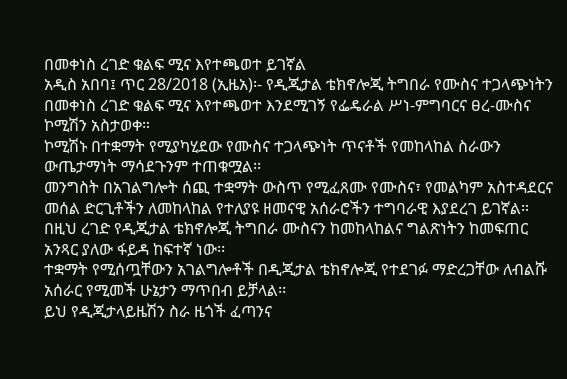በመቀነስ ረገድ ቁልፍ ሚና እየተጫወተ ይገኛል
አዲስ አበባ፤ ጥር 28/2018 (ኢዜአ)፡- የዲጂታል ቴክኖሎጂ ትግበራ የሙስና ተጋላጭነትን በመቀነስ ረገድ ቁልፍ ሚና እየተጫወተ እንደሚገኝ የፌዴራል ሥነ-ምግባርና ፀረ-ሙስና ኮሚሽን አስታወቀ።
ኮሚሽኑ በተቋማት የሚያካሂደው የሙስና ተጋላጭነት ጥናቶች የመከላከል ስራውን ውጤታማነት ማሳደጉንም ተጠቁሟል፡፡
መንግስት በአገልግሎት ሰጪ ተቋማት ውስጥ የሚፈጸሙ የሙስና፣ የመልካም አስተዳደርና መሰል ድርጊቶችን ለመከላከል የተለያዩ ዘመናዊ አሰራሮችን ተግባራዊ እያደረገ ይገኛል።
በዚህ ረገድ የዲጂታል ቴክኖሎጂ ትግበራ ሙስናን ከመከላከልና ግልጽነትን ከመፍጠር አንጻር ያለው ፋይዳ ከፍተኛ ነው፡፡
ተቋማት የሚሰጧቸውን አገልግሎቶች በዲጂታል ቴክኖሎጂ የተደገፉ ማድረጋቸው ለብልሹ አሰራር የሚመች ሁኔታን ማጥበብ ይቻላል፡፡
ይህ የዲጂታላይዜሽን ስራ ዜጎች ፈጣንና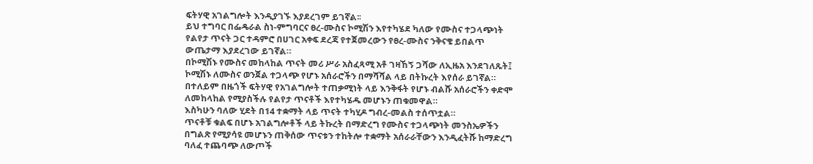ፍትሃዊ አገልግሎት እንዲያገኙ እያደረገም ይገኛል፡፡
ይህ ተግባር በፌዴራል ስነ-ምግባርና ፀረ-ሙስና ኮሚሽን እየተካሄደ ካለው የሙስና ተጋላጭነት የልየታ ጥናት ጋር ተዳምሮ በሀገር አቀፍ ደረጃ የተጀመረውን የፀረ-ሙስና ንቅናቄ ይበልጥ ውጤታማ እያደረገው ይገኛል።
በኮሚሽኑ የሙስና መከላከል ጥናት መሪ ሥራ አስፈጻሚ አቶ ገዛኸኝ ጋሻው ለኢዜአ እንደገለጹት፤ ኮሚሽኑ ለሙስና ወንጀል ተጋላጭ የሆኑ አሰራሮችን በማሻሻል ላይ በትኩረት እየሰራ ይገኛል።
በተለይም በዜጎች ፍትሃዊ የአገልግሎት ተጠቃሚነት ላይ እንቅፋት የሆኑ ብልሹ አሰራሮችን ቀድሞ ለመከላከል የሚያስችሉ የልየታ ጥናቶች እየተካሄዱ መሆኑን ጠቁመዋል።
እስካሁን ባለው ሂደት በ14 ተቋማት ላይ ጥናት ተካሂዶ ግብረ-መልስ ተሰጥቷል።
ጥናቶቹ ቁልፍ በሆኑ አገልግሎቶች ላይ ትኩረት በማድረግ የሙስና ተጋላጭነት መንስኤዎችን በግልጽ የሚያሳዩ መሆኑን ጠቅሰው ጥናቱን ተከትሎ ተቋማት አሰራራቸውን እንዲፈትሹ ከማድረግ ባለፈ ተጨባጭ ለውጦች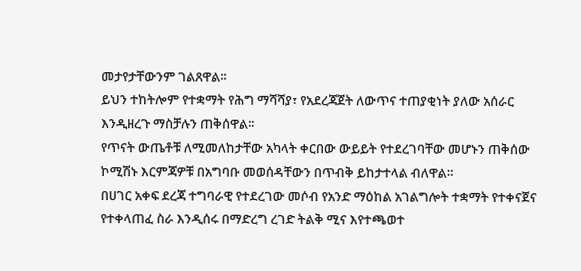መታየታቸውንም ገልጸዋል፡፡
ይህን ተከትሎም የተቋማት የሕግ ማሻሻያ፣ የአደረጃጀት ለውጥና ተጠያቂነት ያለው አሰራር እንዲዘረጉ ማስቻሉን ጠቅሰዋል፡፡
የጥናት ውጤቶቹ ለሚመለከታቸው አካላት ቀርበው ውይይት የተደረገባቸው መሆኑን ጠቅሰው ኮሚሽኑ እርምጃዎቹ በአግባቡ መወሰዳቸውን በጥብቅ ይከታተላል ብለዋል።
በሀገር አቀፍ ደረጃ ተግባራዊ የተደረገው መሶብ የአንድ ማዕከል አገልግሎት ተቋማት የተቀናጀና የተቀላጠፈ ስራ እንዲሰሩ በማድረግ ረገድ ትልቅ ሚና እየተጫወተ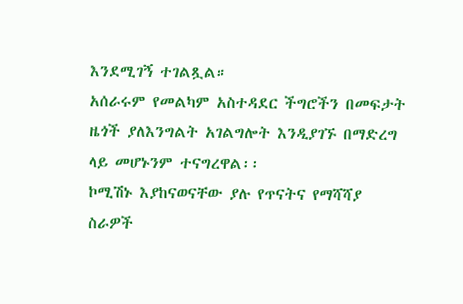እንደሚገኝ ተገልጿል።
አሰራሩም የመልካም አስተዳደር ችግሮችን በመፍታት ዜጎች ያለእንግልት አገልግሎት እንዲያገኙ በማድረግ ላይ መሆኑንም ተናግረዋል፡፡
ኮሚሽኑ እያከናወናቸው ያሉ የጥናትና የማሻሻያ ስራዎች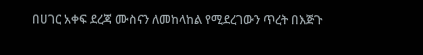በሀገር አቀፍ ደረጃ ሙስናን ለመከላከል የሚደረገውን ጥረት በእጅጉ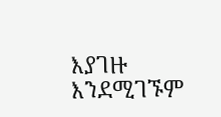እያገዙ እንደሚገኙም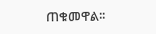ጠቁመዋል፡፡